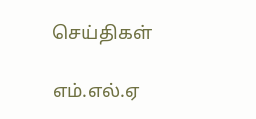செய்திகள்

எம்.எல்.ஏ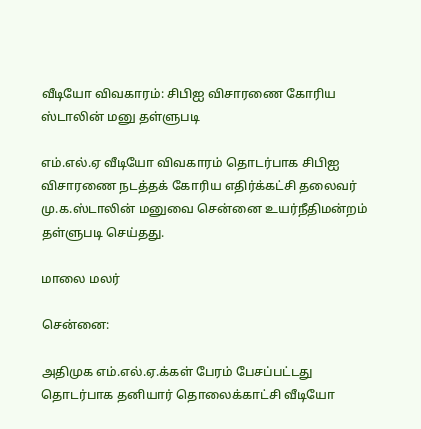வீடியோ விவகாரம்: சிபிஐ விசாரணை கோரிய ஸ்டாலின் மனு தள்ளுபடி

எம்.எல்.ஏ வீடியோ விவகாரம் தொடர்பாக சிபிஐ விசாரணை நடத்தக் கோரிய எதிர்க்கட்சி தலைவர் மு.க.ஸ்டாலின் மனுவை சென்னை உயர்நீதிமன்றம் தள்ளுபடி செய்தது.

மாலை மலர்

சென்னை:

அதிமுக எம்.எல்.ஏ.க்கள் பேரம் பேசப்பட்டது தொடர்பாக தனியார் தொலைக்காட்சி வீடியோ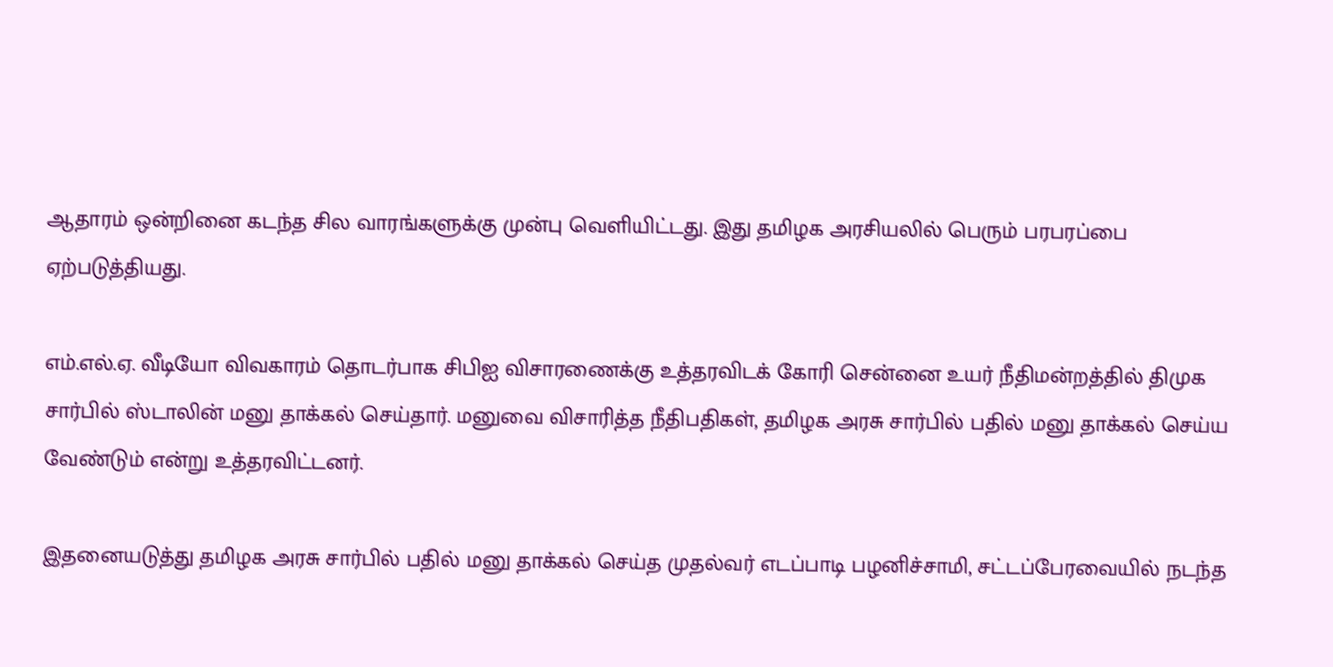ஆதாரம் ஒன்றினை கடந்த சில வாரங்களுக்கு முன்பு வெளியிட்டது. இது தமிழக அரசியலில் பெரும் பரபரப்பை ஏற்படுத்தியது.

எம்.எல்.ஏ. வீடியோ விவகாரம் தொடர்பாக சிபிஐ விசாரணைக்கு உத்தரவிடக் கோரி சென்னை உயர் நீதிமன்றத்தில் திமுக சார்பில் ஸ்டாலின் மனு தாக்கல் செய்தார். மனுவை விசாரித்த நீதிபதிகள், தமிழக அரசு சார்பில் பதில் மனு தாக்கல் செய்ய வேண்டும் என்று உத்தரவிட்டனர்.

இதனையடுத்து தமிழக அரசு சார்பில் பதில் மனு தாக்கல் செய்த முதல்வர் எடப்பாடி பழனிச்சாமி, சட்டப்பேரவையில் நடந்த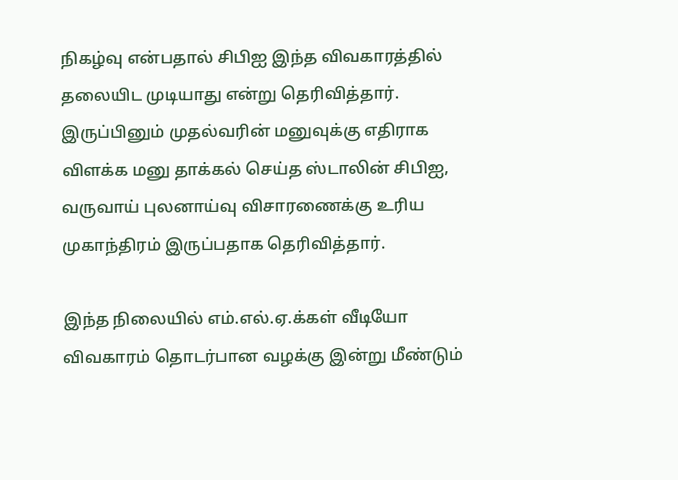நிகழ்வு என்பதால் சிபிஐ இந்த விவகாரத்தில் தலையிட முடியாது என்று தெரிவித்தார். இருப்பினும் முதல்வரின் மனுவுக்கு எதிராக விளக்க மனு தாக்கல் செய்த ஸ்டாலின் சிபிஐ, வருவாய் புலனாய்வு விசாரணைக்கு உரிய முகாந்திரம் இருப்பதாக தெரிவித்தார்.

இந்த நிலையில் எம்.எல்.ஏ.க்கள் வீடியோ விவகாரம் தொடர்பான வழக்கு இன்று மீண்டும்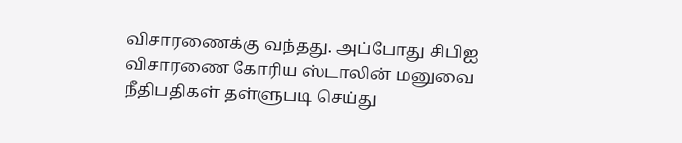விசாரணைக்கு வந்தது. அப்போது சிபிஐ விசாரணை கோரிய ஸ்டாலின் மனுவை நீதிபதிகள் தள்ளுபடி செய்து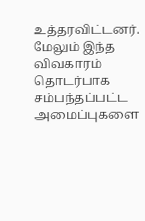உத்தரவிட்டனர். மேலும் இந்த விவகாரம் தொடர்பாக சம்பந்தப்பட்ட அமைப்புகளை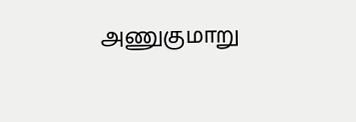அணுகுமாறு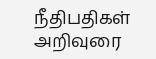நீதிபதிகள் அறிவுரை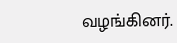வழங்கினர்.